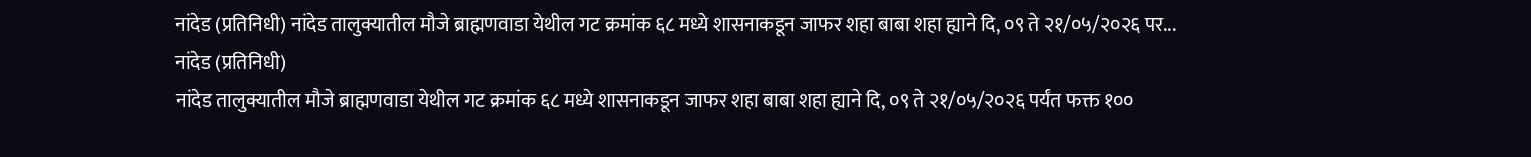नांदेड (प्रतिनिधी) नांदेड तालुक्यातील मौजे ब्राह्मणवाडा येथील गट क्रमांक ६८ मध्ये शासनाकडून जाफर शहा बाबा शहा ह्याने दि, ०९ ते २१/०५/२०२६ पर...
नांदेड (प्रतिनिधी)
नांदेड तालुक्यातील मौजे ब्राह्मणवाडा येथील गट क्रमांक ६८ मध्ये शासनाकडून जाफर शहा बाबा शहा ह्याने दि, ०९ ते २१/०५/२०२६ पर्यंत फक्त १००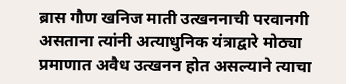ब्रास गौण खनिज माती उत्खननाची परवानगी असताना त्यांनी अत्याधुनिक यंत्राद्वारे मोठ्या प्रमाणात अवैध उत्खनन होत असल्याने त्याचा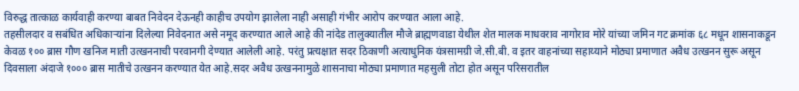विरुद्ध तात्काळ कार्यवाही करण्या बाबत निवेदन देऊनही काहीच उपयोग झालेला नाही असाही गंभीर आरोप करण्यात आला आहे.
तहसीलदार व सबंधित अधिकाऱ्यांना दिलेल्या निवेदनात असे नमूद करण्यात आले आहे की नांदेड तालुक्यातील मौजे ब्राह्मणवाडा येथील शेत मालक माधवराव नागोराव मोरे यांच्या जमिन गट क्रमांक ६८ मधून शासनाकडून केवळ १०० ब्रास गौण खनिज माती उत्खननाची परवानगी देण्यात आलेली आहे. परंतु प्रत्यक्षात सदर ठिकाणी अत्याधुनिक यंत्रसामग्री जे.सी.बी. व इतर वाहनांच्या सहाय्याने मोठ्या प्रमाणात अवैध उत्खनन सुरू असून दिवसाला अंदाजे १००० ब्रास मातीचे उत्खनन करण्यात येत आहे.सदर अवैध उत्खननामुळे शासनाचा मोठ्या प्रमाणात महसुली तोटा होत असून परिसरातील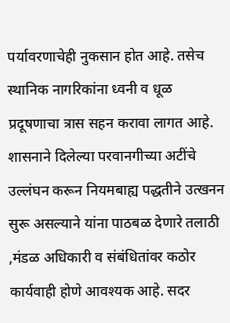पर्यावरणाचेही नुकसान होत आहे. तसेच स्थानिक नागरिकांना ध्वनी व धूळ प्रदूषणाचा त्रास सहन करावा लागत आहे. शासनाने दिलेल्या परवानगीच्या अटींचे उल्लंघन करून नियमबाह्य पद्धतीने उत्खनन सुरू असल्याने यांना पाठबळ देणारे तलाठी ,मंडळ अधिकारी व संबंधितांवर कठोर कार्यवाही होणे आवश्यक आहे. सदर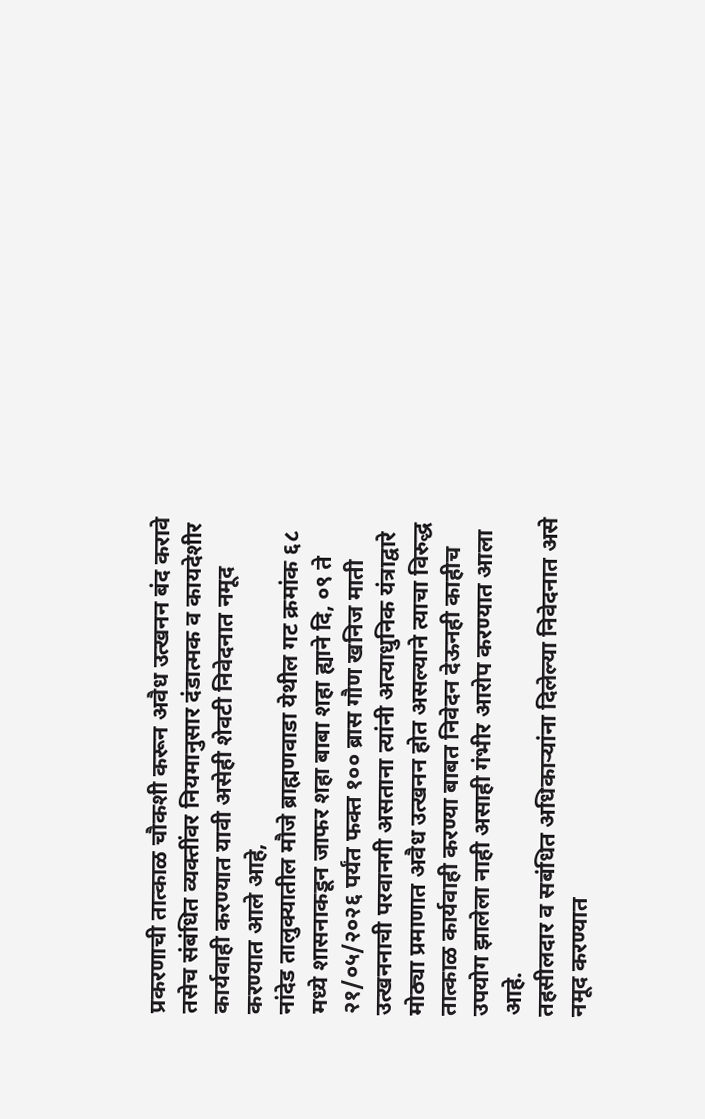प्रकरणाची तात्काळ चौकशी करून अवैध उत्खनन बंद करावे तसेच संबंधित व्यक्तींवर नियमानुसार दंडात्मक व कायदेशीर कार्यवाही करण्यात यावी असेही शेवटी निवेदनात नमूद करण्यात आले आहे,
नांदेड तालुक्यातील मौजे ब्राह्मणवाडा येथील गट क्रमांक ६८ मध्ये शासनाकडून जाफर शहा बाबा शहा ह्याने दि, ०९ ते २१/०५/२०२६ पर्यंत फक्त १०० ब्रास गौण खनिज माती उत्खननाची परवानगी असताना त्यांनी अत्याधुनिक यंत्राद्वारे मोठ्या प्रमाणात अवैध उत्खनन होत असल्याने त्याचा विरुद्ध तात्काळ कार्यवाही करण्या बाबत निवेदन देऊनही काहीच उपयोग झालेला नाही असाही गंभीर आरोप करण्यात आला आहे.
तहसीलदार व सबंधित अधिकाऱ्यांना दिलेल्या निवेदनात असे नमूद करण्यात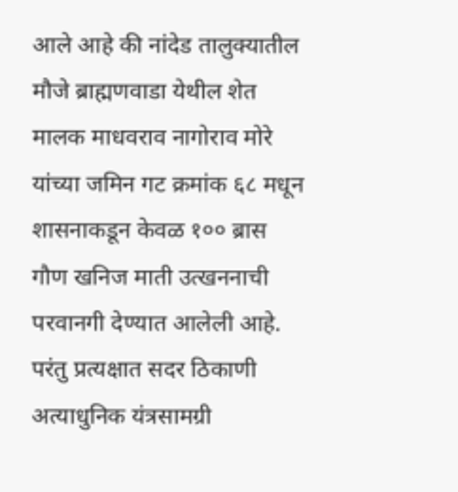आले आहे की नांदेड तालुक्यातील मौजे ब्राह्मणवाडा येथील शेत मालक माधवराव नागोराव मोरे यांच्या जमिन गट क्रमांक ६८ मधून शासनाकडून केवळ १०० ब्रास गौण खनिज माती उत्खननाची परवानगी देण्यात आलेली आहे. परंतु प्रत्यक्षात सदर ठिकाणी अत्याधुनिक यंत्रसामग्री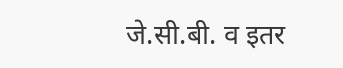जे.सी.बी. व इतर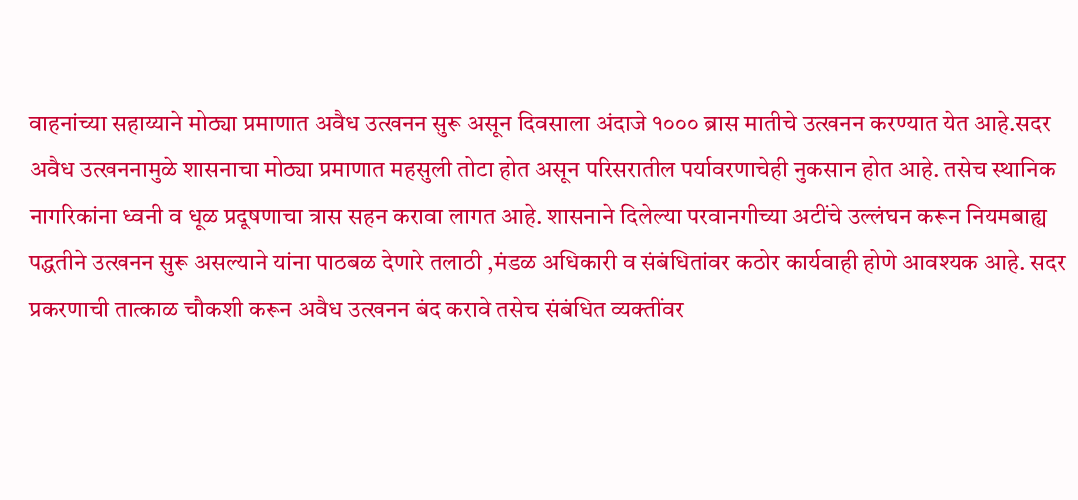वाहनांच्या सहाय्याने मोठ्या प्रमाणात अवैध उत्खनन सुरू असून दिवसाला अंदाजे १००० ब्रास मातीचे उत्खनन करण्यात येत आहे.सदर अवैध उत्खननामुळे शासनाचा मोठ्या प्रमाणात महसुली तोटा होत असून परिसरातील पर्यावरणाचेही नुकसान होत आहे. तसेच स्थानिक नागरिकांना ध्वनी व धूळ प्रदूषणाचा त्रास सहन करावा लागत आहे. शासनाने दिलेल्या परवानगीच्या अटींचे उल्लंघन करून नियमबाह्य पद्धतीने उत्खनन सुरू असल्याने यांना पाठबळ देणारे तलाठी ,मंडळ अधिकारी व संबंधितांवर कठोर कार्यवाही होणे आवश्यक आहे. सदर प्रकरणाची तात्काळ चौकशी करून अवैध उत्खनन बंद करावे तसेच संबंधित व्यक्तींवर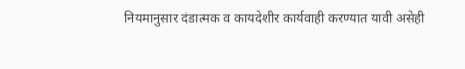नियमानुसार दंडात्मक व कायदेशीर कार्यवाही करण्यात यावी असेही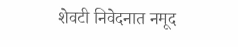शेवटी निवेदनात नमूद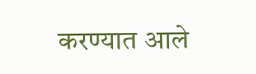करण्यात आले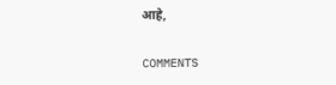आहे,

COMMENTS